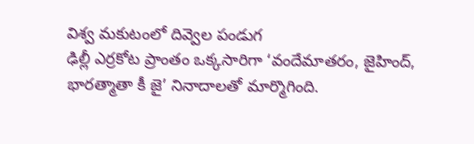విశ్వ మకుటంలో దివ్వెల పండుగ
ఢిల్లీ ఎర్రకోట ప్రాంతం ఒక్కసారిగా ‘వందేమాతరం, జైహింద్, భారత్మాతా కీ జై’ నినాదాలతో మార్మొగింది.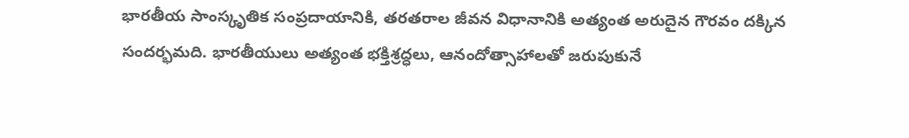భారతీయ సాంస్కృతిక సంప్రదాయానికి, తరతరాల జీవన విధానానికి అత్యంత అరుదైన గౌరవం దక్కిన సందర్భమది. భారతీయులు అత్యంత భక్తిశ్రద్ధలు, ఆనందోత్సాహాలతో జరుపుకునే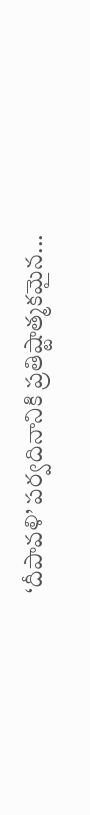‘దీపావళి’ పర్వదినానికి ప్రతిష్టాత్మకమైన...